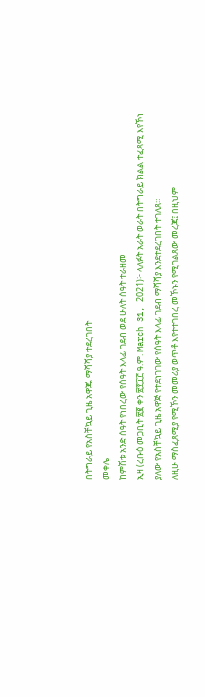በትግራይ የአስቸኳይ ጊዜ አዋጁ ማሻሻያ ተደረገበት
መቀሌ
ከምሽቱ አንድ ሰዓት የነበረው የሰዓት እላፊ ገደብ ወደ ሁለት ሰዓት ተራዘመ
ኢዛ (ረቡዕ መጋቢት ፳፪ ቀን ፳፻፲፫ ዓ.ም. March 31, 2021)፦ ላለፉት አራት ወራት በትግራይ ክልል ተፈጻሚ እየኾነ ያለው የአስቸኳይ ጊዜ አዋጅ የተደነገገው የሰዓት እላፊ ገደብ ማሻሻያ እንደተደረገበት ተገለጸ።
ለዚሁ ማስፈጸሚያ የሚኾን መመሪያ ወጥቶ እየተተገበረ መኾኑን የሚገልጸው መረጃ፤ በዚህም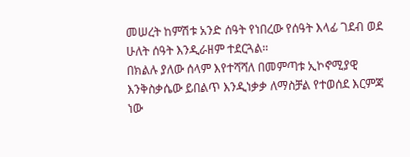መሠረት ከምሽቱ አንድ ሰዓት የነበረው የሰዓት እላፊ ገደብ ወደ ሁለት ሰዓት እንዲራዘም ተደርጓል።
በክልሉ ያለው ሰላም እየተሻሻለ በመምጣቱ ኢኮኖሚያዊ እንቅስቃሴው ይበልጥ እንዲነቃቃ ለማስቻል የተወሰደ እርምጃ ነው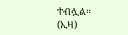ተብሏል። (ኢዛ)